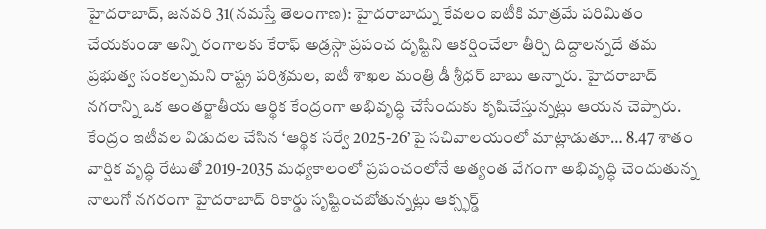హైదరాబాద్, జనవరి 31(నమస్తే తెలంగాణ): హైదరాబాద్ను కేవలం ఐటీకి మాత్రమే పరిమితం చేయకుండా అన్ని రంగాలకు కేరాఫ్ అడ్రస్గా ప్రపంచ దృష్టిని ఆకర్షించేలా తీర్చి దిద్దాలన్నదే తమ ప్రభుత్వ సంకల్పమని రాష్ట్ర పరిశ్రమల, ఐటీ శాఖల మంత్రి డీ శ్రీధర్ బాబు అన్నారు. హైదరాబాద్ నగరాన్ని ఒక అంతర్జాతీయ ఆర్థిక కేంద్రంగా అభివృద్ధి చేసేందుకు కృషిచేస్తున్నట్లు ఆయన చెప్పారు. కేంద్రం ఇటీవల విడుదల చేసిన ‘ఆర్థిక సర్వే 2025-26’పై సచివాలయంలో మాట్లాడుతూ… 8.47 శాతం వార్షిక వృద్ధి రేటుతో 2019-2035 మధ్యకాలంలో ప్రపంచంలోనే అత్యంత వేగంగా అభివృద్ధి చెందుతున్న నాలుగో నగరంగా హైదరాబాద్ రికార్డు సృష్టించబోతున్నట్లు ఆక్స్ఫర్డ్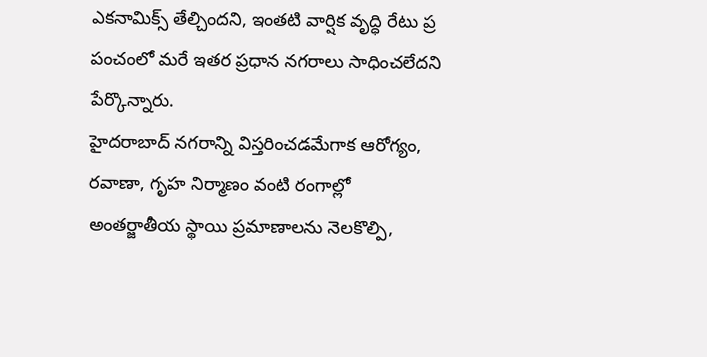ఎకనామిక్స్ తేల్చిందని, ఇంతటి వార్షిక వృద్ధి రేటు ప్ర పంచంలో మరే ఇతర ప్రధాన నగరాలు సాధించలేదని పేర్కొన్నారు.
హైదరాబాద్ నగరాన్ని విస్తరించడమేగాక ఆరోగ్యం, రవాణా, గృహ నిర్మాణం వంటి రంగాల్లో అంతర్జాతీయ స్థాయి ప్రమాణాలను నెలకొల్పి,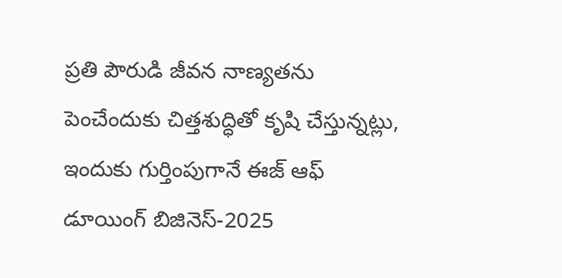ప్రతి పౌరుడి జీవన నాణ్యతను పెంచేందుకు చిత్తశుద్ధితో కృషి చేస్తున్నట్లు, ఇందుకు గుర్తింపుగానే ఈజ్ ఆఫ్ డూయింగ్ బిజినెస్-2025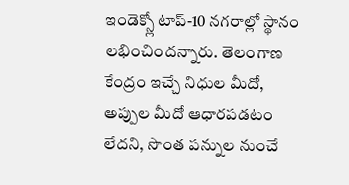ఇండెక్స్లో టాప్-10 నగరాల్లో స్థానం లభించిందన్నారు. తెలంగాణ కేంద్రం ఇచ్చే నిధుల మీదో, అప్పుల మీదో ఆధారపడటం లేదని, సొంత పన్నుల నుంచే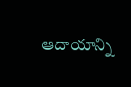ఆదాయాన్ని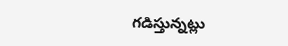గడిస్తున్నట్లు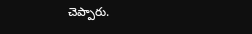చెప్పారు.